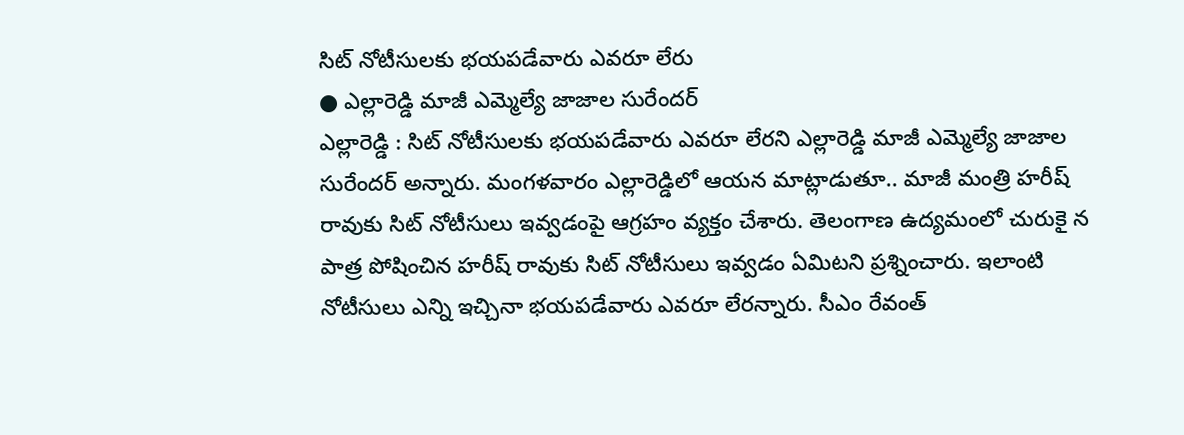సిట్ నోటీసులకు భయపడేవారు ఎవరూ లేరు
● ఎల్లారెడ్డి మాజీ ఎమ్మెల్యే జాజాల సురేందర్
ఎల్లారెడ్డి : సిట్ నోటీసులకు భయపడేవారు ఎవరూ లేరని ఎల్లారెడ్డి మాజీ ఎమ్మెల్యే జాజాల సురేందర్ అన్నారు. మంగళవారం ఎల్లారెడ్డిలో ఆయన మాట్లాడుతూ.. మాజీ మంత్రి హరీష్ రావుకు సిట్ నోటీసులు ఇవ్వడంపై ఆగ్రహం వ్యక్తం చేశారు. తెలంగాణ ఉద్యమంలో చురుకై న పాత్ర పోషించిన హరీష్ రావుకు సిట్ నోటీసులు ఇవ్వడం ఏమిటని ప్రశ్నించారు. ఇలాంటి నోటీసులు ఎన్ని ఇచ్చినా భయపడేవారు ఎవరూ లేరన్నారు. సీఎం రేవంత్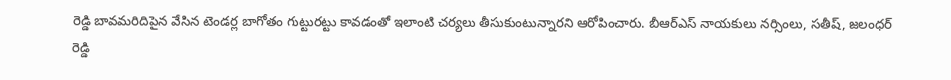రెడ్డి బావమరిదిపైన వేసిన టెండర్ల బాగోతం గుట్టురట్టు కావడంతో ఇలాంటి చర్యలు తీసుకుంటున్నారని ఆరోపించారు. బీఆర్ఎస్ నాయకులు నర్సింలు, సతీష్, జలంధర్ రెడ్డి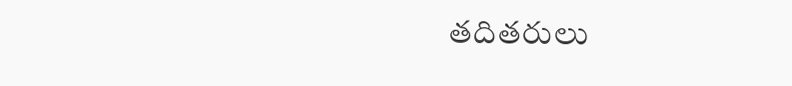తదితరులు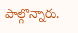పాల్గొన్నారు.